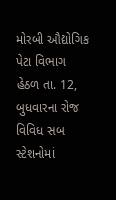મોરબી ઔદ્યોગિક પેટા વિભાગ હેઠળ તા. 12, બુધવારના રોજ વિવિધ સબ સ્ટેશનોમાં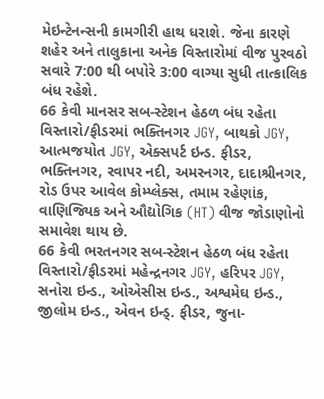મેઇન્ટેનન્સની કામગીરી હાથ ધરાશે. જેના કારણે શહેર અને તાલુકાના અનેક વિસ્તારોમાં વીજ પુરવઠો સવારે 7:00 થી બપોરે 3:00 વાગ્યા સુધી તાત્કાલિક બંધ રહેશે.
66 કેવી માનસર સબ-સ્ટેશન હેઠળ બંધ રહેતા વિસ્તારો/ફીડરમાં ભક્તિનગર JGY, બાથકો JGY, આત્મજયોત JGY, એક્સપર્ટ ઇન્ડ. ફીડર, ભક્તિનગર, રવાપર નદી, અમરનગર, દાદાશ્રીનગર, રોડ ઉપર આવેલ કોમ્પ્લેક્સ, તમામ રહેણાંક, વાણિજ્યિક અને ઔદ્યોગિક (HT) વીજ જોડાણોનો સમાવેશ થાય છે.
66 કેવી ભરતનગર સબ-સ્ટેશન હેઠળ બંધ રહેતા વિસ્તારો/ફીડરમાં મહેન્દ્રનગર JGY, હરિપર JGY, સનોરા ઇન્ડ., ઓએસીસ ઇન્ડ., અશ્વમેઘ ઇન્ડ., જીલોમ ઇન્ડ., એવન ઇન્ડ્. ફીડર, જુના-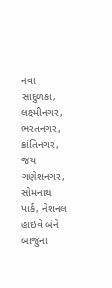નવા સાદુળકા, લક્ષ્મીનગર, ભરતનગર, ક્રાંતિનગર, જય ગણેશનગર, સોમનાથ પાર્ક, નેશનલ હાઇવે બંને બાજુના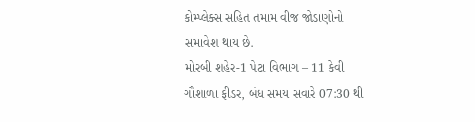કોમ્પ્લેક્સ સહિત તમામ વીજ જોડાણોનો સમાવેશ થાય છે.
મોરબી શહેર-1 પેટા વિભાગ – 11 કેવી ગૌશાળા ફીડર, બંધ સમય સવારે 07:30 થી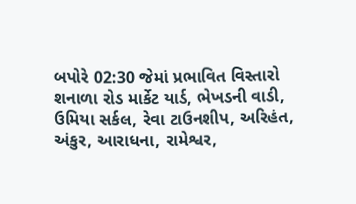બપોરે 02:30 જેમાં પ્રભાવિત વિસ્તારો શનાળા રોડ માર્કેટ યાર્ડ, ભેખડની વાડી, ઉમિયા સર્કલ, રેવા ટાઉનશીપ, અરિહંત, અંકુર, આરાધના, રામેશ્વર,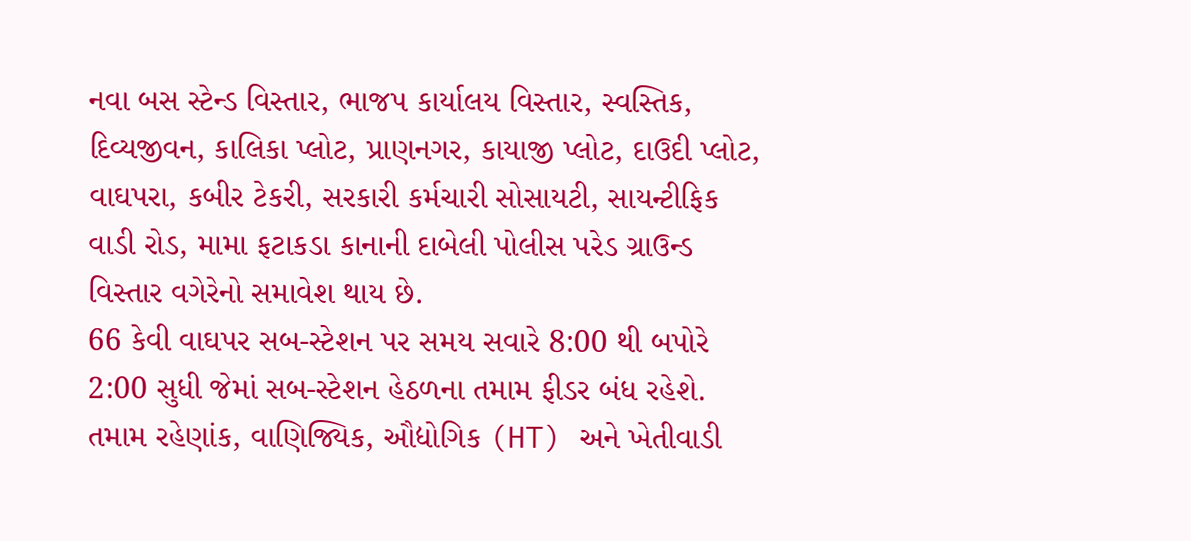નવા બસ સ્ટેન્ડ વિસ્તાર, ભાજપ કાર્યાલય વિસ્તાર, સ્વસ્તિક, દિવ્યજીવન, કાલિકા પ્લોટ, પ્રાણનગર, કાયાજી પ્લોટ, દાઉદી પ્લોટ, વાઘપરા, કબીર ટેકરી, સરકારી કર્મચારી સોસાયટી, સાયન્ટીફિક વાડી રોડ, મામા ફટાકડા કાનાની દાબેલી પોલીસ પરેડ ગ્રાઉન્ડ વિસ્તાર વગેરેનો સમાવેશ થાય છે.
66 કેવી વાઘપર સબ-સ્ટેશન પર સમય સવારે 8:00 થી બપોરે 2:00 સુધી જેમાં સબ-સ્ટેશન હેઠળના તમામ ફીડર બંધ રહેશે. તમામ રહેણાંક, વાણિજ્યિક, ઔદ્યોગિક (HT) અને ખેતીવાડી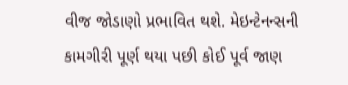વીજ જોડાણો પ્રભાવિત થશે. મેઇન્ટેનન્સની કામગીરી પૂર્ણ થયા પછી કોઈ પૂર્વ જાણ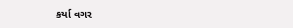કર્યા વગર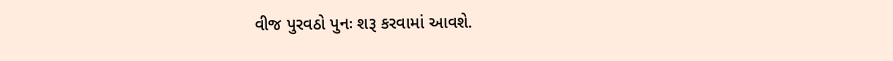વીજ પુરવઠો પુનઃ શરૂ કરવામાં આવશે.